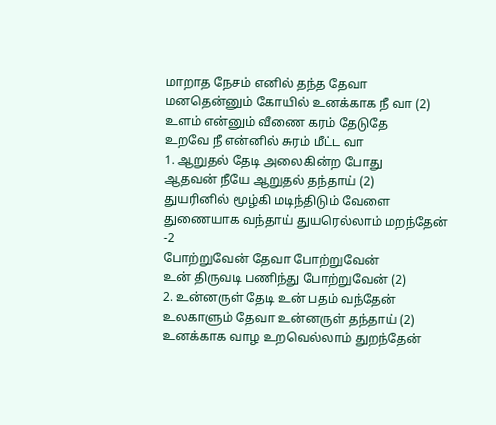மாறாத நேசம் எனில் தந்த தேவா
மனதென்னும் கோயில் உனக்காக நீ வா (2)
உளம் என்னும் வீணை கரம் தேடுதே
உறவே நீ என்னில் சுரம் மீட்ட வா
1. ஆறுதல் தேடி அலைகின்ற போது
ஆதவன் நீயே ஆறுதல் தந்தாய் (2)
துயரினில் மூழ்கி மடிந்திடும் வேளை
துணையாக வந்தாய் துயரெல்லாம் மறந்தேன் -2
போற்றுவேன் தேவா போற்றுவேன்
உன் திருவடி பணிந்து போற்றுவேன் (2)
2. உன்னருள் தேடி உன் பதம் வந்தேன்
உலகாளும் தேவா உன்னருள் தந்தாய் (2)
உனக்காக வாழ உறவெல்லாம் துறந்தேன்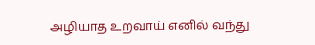அழியாத உறவாய் எனில் வந்து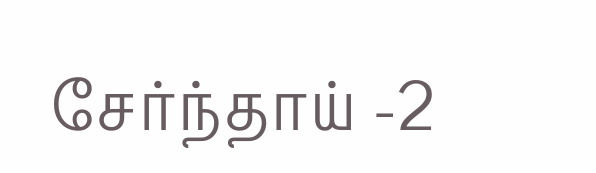சேர்ந்தாய் -2